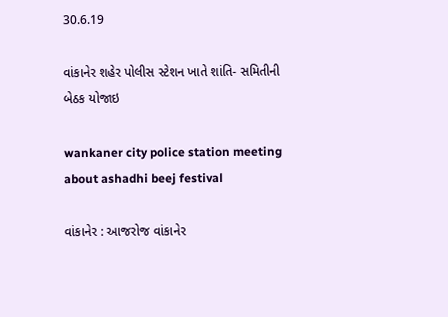30.6.19

વાંકાનેર શહેર પોલીસ સ્ટેશન ખાતે શાંતિ- સમિતીની બેઠક યોજાઇ

wankaner city police station meeting about ashadhi beej festival

વાંકાનેર : આજરોજ વાંકાનેર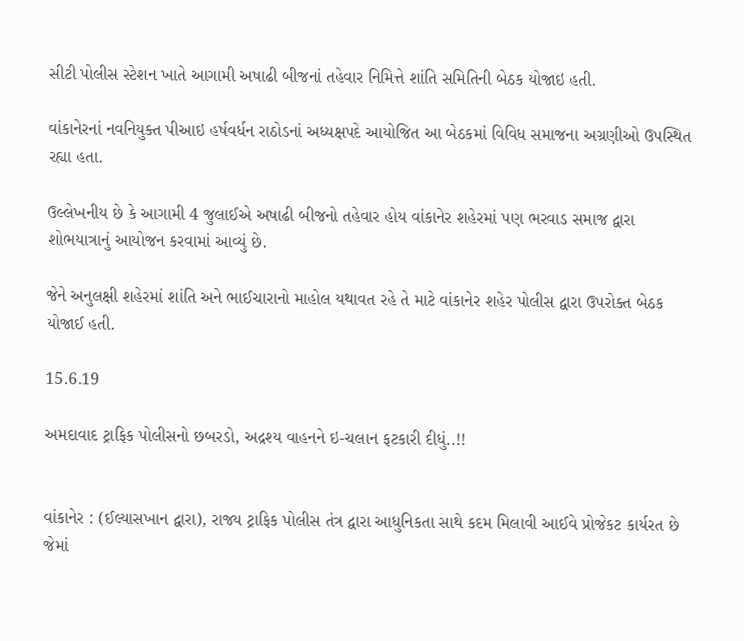સીટી પોલીસ સ્ટેશન ખાતે આગામી અષાઢી બીજનાં તહેવાર નિમિત્તે શાંતિ સમિતિની બેઠક યોજાઇ હતી.

વાંકાનેરનાં નવનિયુક્ત પીઆઇ હર્ષવર્ધન રાઠોડનાં અધ્યક્ષપદે આયોજિત આ બેઠકમાં વિવિધ સમાજના અગ્રણીઓ ઉપસ્થિત રહ્યા હતા.

ઉલ્લેખનીય છે કે આગામી 4 જુલાઈએ અષાઢી બીજનો તહેવાર હોય વાંકાનેર શહેરમાં પણ ભરવાડ સમાજ દ્વારા શોભયાત્રાનું આયોજન કરવામાં આવ્યું છે.

જેને અનુલક્ષી શહેરમાં શાંતિ અને ભાઈચારાનો માહોલ યથાવત રહે તે માટે વાંકાનેર શહેર પોલીસ દ્વારા ઉપરોક્ત બેઠક યોજાઈ હતી.

15.6.19

અમદાવાદ ટ્રાફિક પોલીસનો છબરડો, અદ્રશ્ય વાહનને ઇ-ચલાન ફટકારી દીધું..!!


વાંકાનેર : (ઈલ્યાસખાન દ્વારા), રાજ્ય ટ્રાફિક પોલીસ તંત્ર દ્વારા આધુનિકતા સાથે કદમ મિલાવી આઈવે પ્રોજેકટ કાર્યરત છે જેમાં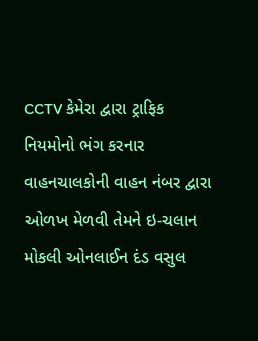CCTV કેમેરા દ્વારા ટ્રાફિક નિયમોનો ભંગ કરનાર વાહનચાલકોની વાહન નંબર દ્વારા ઓળખ મેળવી તેમને ઇ-ચલાન મોકલી ઓનલાઈન દંડ વસુલ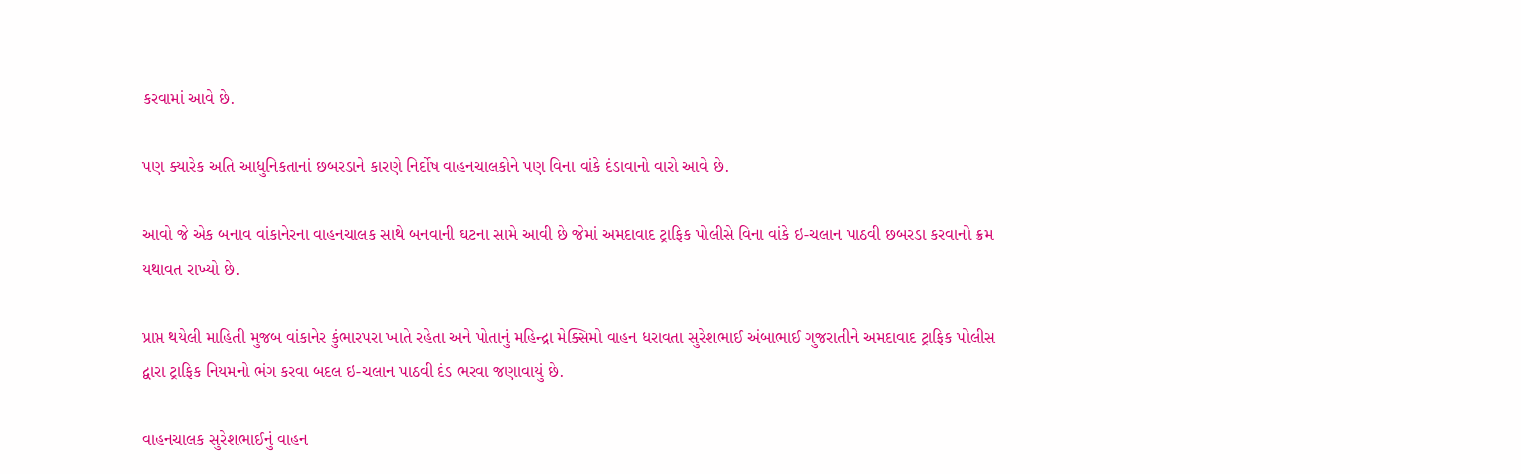કરવામાં આવે છે.

પણ ક્યારેક અતિ આધુનિકતાનાં છબરડાને કારણે નિર્દોષ વાહનચાલકોને પણ વિના વાંકે દંડાવાનો વારો આવે છે.

આવો જે એક બનાવ વાંકાનેરના વાહનચાલક સાથે બનવાની ઘટના સામે આવી છે જેમાં અમદાવાદ ટ્રાફિક પોલીસે વિના વાંકે ઇ-ચલાન પાઠવી છબરડા કરવાનો ક્રમ યથાવત રાખ્યો છે.

પ્રાપ્ત થયેલી માહિતી મુજબ વાંકાનેર કુંભારપરા ખાતે રહેતા અને પોતાનું મહિન્દ્રા મેક્સિમો વાહન ધરાવતા સુરેશભાઈ અંબાભાઈ ગુજરાતીને અમદાવાદ ટ્રાફિક પોલીસ દ્વારા ટ્રાફિક નિયમનો ભંગ કરવા બદલ ઇ-ચલાન પાઠવી દંડ ભરવા જણાવાયું છે.

વાહનચાલક સુરેશભાઈનું વાહન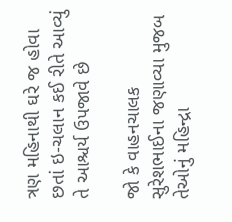ત્રણ મહિનાથી ઘરે જ હોવા છતાં ઇ-ચલાન કઈ રીતે આવ્યું તે આશ્ચર્ય ઉપજાવે છે

જો કે વાહનચાલક સુરેશભાઈના જણાવ્યા મુજબ તેઓનું મહિન્દ્રા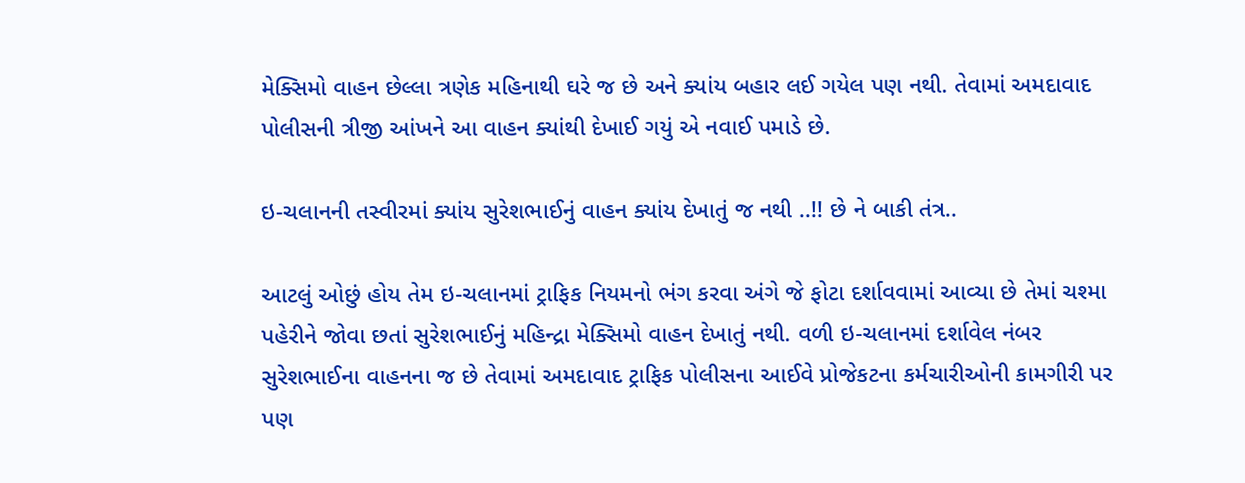મેક્સિમો વાહન છેલ્લા ત્રણેક મહિનાથી ઘરે જ છે અને ક્યાંય બહાર લઈ ગયેલ પણ નથી. તેવામાં અમદાવાદ પોલીસની ત્રીજી આંખને આ વાહન ક્યાંથી દેખાઈ ગયું એ નવાઈ પમાડે છે.

ઇ-ચલાનની તસ્વીરમાં ક્યાંય સુરેશભાઈનું વાહન ક્યાંય દેખાતું જ નથી ..!! છે ને બાકી તંત્ર..

આટલું ઓછું હોય તેમ ઇ-ચલાનમાં ટ્રાફિક નિયમનો ભંગ કરવા અંગે જે ફોટા દર્શાવવામાં આવ્યા છે તેમાં ચશ્મા પહેરીને જોવા છતાં સુરેશભાઈનું મહિન્દ્રા મેક્સિમો વાહન દેખાતું નથી. વળી ઇ-ચલાનમાં દર્શાવેલ નંબર સુરેશભાઈના વાહનના જ છે તેવામાં અમદાવાદ ટ્રાફિક પોલીસના આઈવે પ્રોજેકટના કર્મચારીઓની કામગીરી પર પણ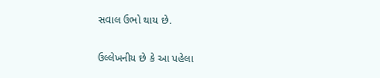સવાલ ઉભો થાય છે.

ઉલ્લેખનીય છે કે આ પહેલા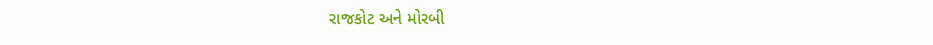રાજકોટ અને મોરબી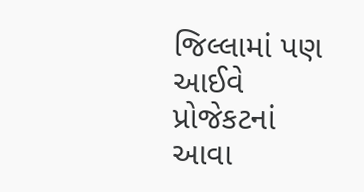જિલ્લામાં પણ આઈવે પ્રોજેકટનાં આવા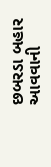છબરડા બહાર આવવાની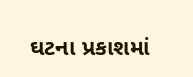ઘટના પ્રકાશમાં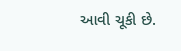આવી ચૂકી છે.